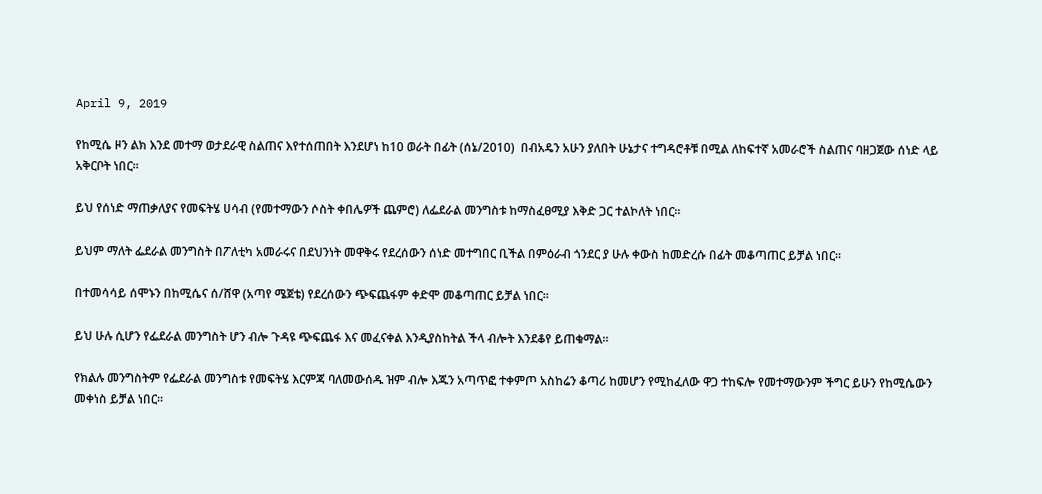April 9, 2019

የከሚሴ ዞን ልክ እንደ መተማ ወታደራዊ ስልጠና እየተሰጠበት እንደሆነ ከ10 ወራት በፊት (ሰኔ/2010)  በብአዴን አሁን ያለበት ሁኔታና ተግዳሮቶቹ በሚል ለከፍተኛ አመራሮች ስልጠና ባዘጋጀው ሰነድ ላይ አቅርቦት ነበር።

ይህ የሰነድ ማጠቃለያና የመፍትሄ ሀሳብ (የመተማውን ሶስት ቀበሌዎች ጨምሮ) ለፌደራል መንግስቱ ከማስፈፀሚያ እቅድ ጋር ተልኮለት ነበር።

ይህም ማለት ፌደራል መንግስት በፖለቲካ አመራሩና በደህንነት መዋቅሩ የደረሰውን ሰነድ መተግበር ቢችል በምዕራብ ጎንደር ያ ሁሉ ቀውስ ከመድረሱ በፊት መቆጣጠር ይቻል ነበር።

በተመሳሳይ ሰሞኑን በከሚሴና ሰ/ሸዋ (አጣየ ሜጀቴ) የደረሰውን ጭፍጨፋም ቀድሞ መቆጣጠር ይቻል ነበር።

ይህ ሁሉ ሲሆን የፌደራል መንግስት ሆን ብሎ ጉዳዩ ጭፍጨፋ እና መፈናቀል እንዲያስከትል ችላ ብሎት እንደቆየ ይጠቁማል።

የክልሉ መንግስትም የፌደራል መንግስቱ የመፍትሄ እርምጃ ባለመውሰዱ ዝም ብሎ እጁን አጣጥፎ ተቀምጦ አስከሬን ቆጣሪ ከመሆን የሚከፈለው ዋጋ ተከፍሎ የመተማውንም ችግር ይሁን የከሚሴውን መቀነስ ይቻል ነበር።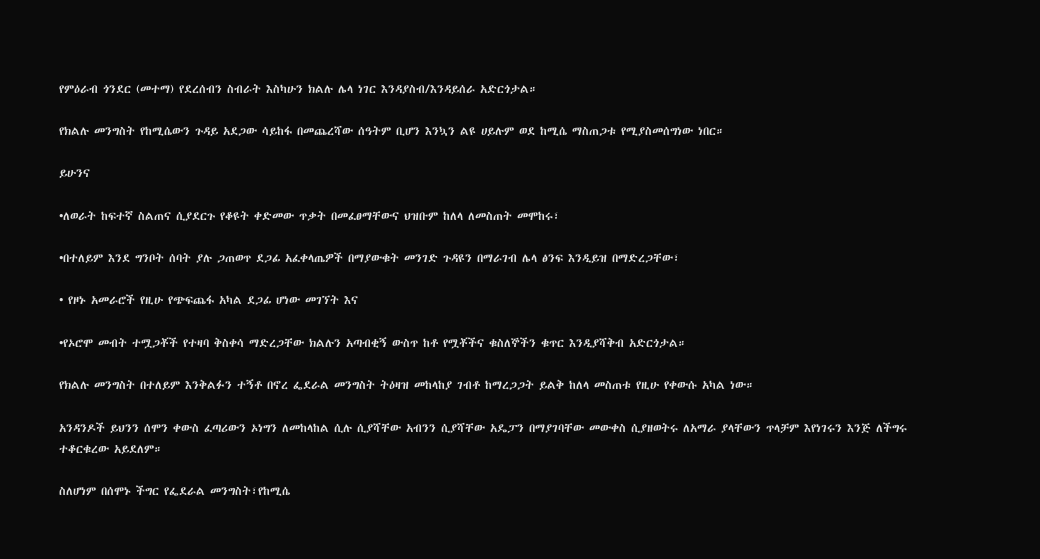የምዕራብ ጎንደር (መተማ) የደረሰብን ስብራት እስካሁን ክልሉ ሌላ ነገር እንዳያስብ/እንዳይሰራ አድርጎታል።

የክልሉ መንግስት የከሚሴውን ጉዳይ አደጋው ሳይከፋ በመጨረሻው ሰዓትም ቢሆን እንኳን ልዩ ሀይሉም ወደ ከሚሴ ማስጠጋቱ የሚያስመሰግነው ነበር።

ይሁንና

•ለወራት ከፍተኛ ስልጠና ሲያደርጉ የቆዩት ቀድመው ጥቃት በመፈፀማቸውና ህዝቡም ከለላ ለመስጠት መሞከሩ፣

•በተለይም እንደ ግንቦት ሰባት ያሉ ጋጠወጥ ደጋፊ አፈቀላጤዎች በማያውቁት መንገድ ጉዳዩን በማራገብ ሌላ ፅንፍ እንዲይዝ በማድረጋቸው፣

• የዞኑ አመራሮች የዚሁ የጭፍጨፋ አካል ደጋፊ ሆነው መገኘት እና

•የኦሮሞ መብት ተሟጋቾች የተዛባ ቅስቀሳ ማድረጋቸው ክልሉን አጣብቂኝ ውስጥ ከቶ የሟቾችና ቁስለኞችን ቁጥር እንዲያሻቅብ አድርጎታል።

የክልሉ መንግስት በተለይም እንቅልፉን ተኝቶ በኖረ ፌደራል መንግስት ትዕዛዝ መከላከያ ገብቶ ከማረጋጋት ይልቅ ከለላ መስጠቱ የዚሁ የቀውሱ አካል ነው።

አንዳንዶች ይህንን ሰሞን ቀውስ ፈጣሪውን ኦነግን ለመከላከል ሲሉ ሲያሻቸው አብንን ሲያሻቸው አዴፓን በማያገባቸው መውቀስ ሲያዘወትሩ ለአማራ ያላቸውን ጥላቻም እየነገሩን እንጅ ለችግሩ ተቆርቁረው አይደለም።

ስለሆነም በሰሞኑ ችግር የፌደራል መንግስት፣የከሚሴ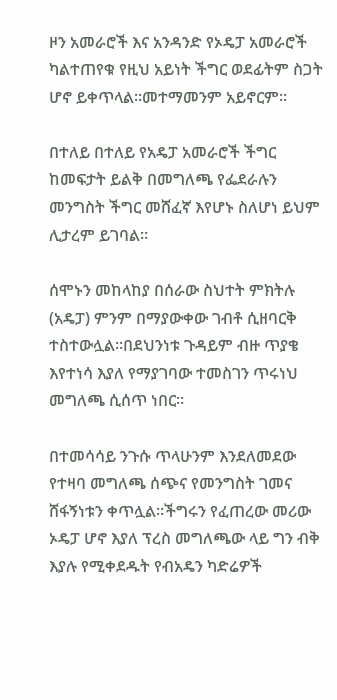ዞን አመራሮች እና አንዳንድ የኦዴፓ አመራሮች ካልተጠየቁ የዚህ አይነት ችግር ወደፊትም ስጋት ሆኖ ይቀጥላል።መተማመንም አይኖርም።

በተለይ በተለይ የአዴፓ አመራሮች ችግር ከመፍታት ይልቅ በመግለጫ የፌደራሉን መንግስት ችግር መሸፈኛ እየሆኑ ስለሆነ ይህም ሊታረም ይገባል።

ሰሞኑን መከላከያ በሰራው ስህተት ምክትሉ (አዴፓ) ምንም በማያውቀው ገብቶ ሲዘባርቅ ተስተውሏል።በደህንነቱ ጉዳይም ብዙ ጥያቄ እየተነሳ እያለ የማያገባው ተመስገን ጥሩነህ መግለጫ ሲሰጥ ነበር።

በተመሳሳይ ንጉሱ ጥላሁንም እንደለመደው የተዛባ መግለጫ ሰጭና የመንግስት ገመና ሸፋኝነቱን ቀጥሏል።ችግሩን የፈጠረው መሪው ኦዴፓ ሆኖ እያለ ፕረስ መግለጫው ላይ ግን ብቅ እያሉ የሚቀደዱት የብአዴን ካድሬዎች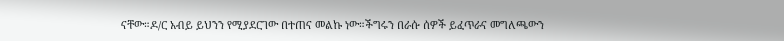ናቸው።ዶ/ር አብይ ይህንን የሚያደርገው በተጠና መልኩ ነው።ችግሩን በራሱ ሰዎች ይፈጥራና መግለጫውን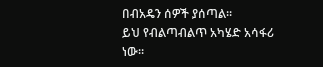በብአዴን ሰዎች ያሰጣል።
ይህ የብልጣብልጥ አካሄድ አሳፋሪ ነው።